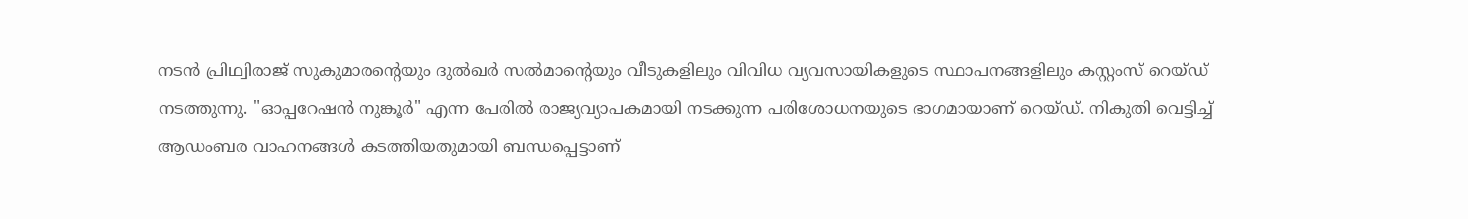നടൻ പ്രിഥ്വിരാജ് സുകുമാരൻ്റെയും ദുൽഖർ സൽമാൻ്റെയും വീടുകളിലും വിവിധ വ്യവസായികളുടെ സ്ഥാപനങ്ങളിലും കസ്റ്റംസ് റെയ്ഡ് നടത്തുന്നു. "ഓപ്പറേഷൻ നുങ്കൂർ" എന്ന പേരിൽ രാജ്യവ്യാപകമായി നടക്കുന്ന പരിശോധനയുടെ ഭാഗമായാണ് റെയ്ഡ്. നികുതി വെട്ടിച്ച് ആഡംബര വാഹനങ്ങൾ കടത്തിയതുമായി ബന്ധപ്പെട്ടാണ്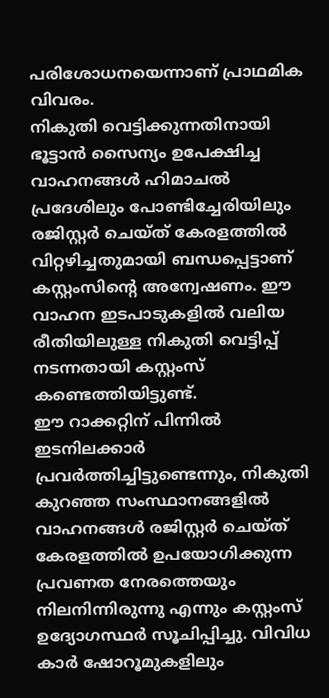പരിശോധനയെന്നാണ് പ്രാഥമിക വിവരം.
നികുതി വെട്ടിക്കുന്നതിനായി ഭൂട്ടാൻ സൈന്യം ഉപേക്ഷിച്ച വാഹനങ്ങൾ ഹിമാചൽ പ്രദേശിലും പോണ്ടിച്ചേരിയിലും രജിസ്റ്റർ ചെയ്ത് കേരളത്തിൽ വിറ്റഴിച്ചതുമായി ബന്ധപ്പെട്ടാണ് കസ്റ്റംസിൻ്റെ അന്വേഷണം. ഈ വാഹന ഇടപാടുകളിൽ വലിയ രീതിയിലുള്ള നികുതി വെട്ടിപ്പ് നടന്നതായി കസ്റ്റംസ് കണ്ടെത്തിയിട്ടുണ്ട്.
ഈ റാക്കറ്റിന് പിന്നിൽ ഇടനിലക്കാർ പ്രവർത്തിച്ചിട്ടുണ്ടെന്നും, നികുതി കുറഞ്ഞ സംസ്ഥാനങ്ങളിൽ വാഹനങ്ങൾ രജിസ്റ്റർ ചെയ്ത് കേരളത്തിൽ ഉപയോഗിക്കുന്ന പ്രവണത നേരത്തെയും നിലനിന്നിരുന്നു എന്നും കസ്റ്റംസ് ഉദ്യോഗസ്ഥർ സൂചിപ്പിച്ചു. വിവിധ കാർ ഷോറൂമുകളിലും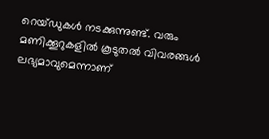റെയ്ഡുകൾ നടക്കുന്നുണ്ട്. വരും മണിക്കൂറുകളിൽ കൂടുതൽ വിവരങ്ങൾ ലഭ്യമാവുമെന്നാണ്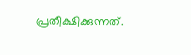പ്രതീക്ഷിക്കുന്നത്.